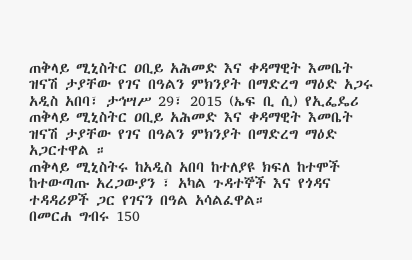ጠቅላይ ሚኒስትር ዐቢይ አሕመድ እና ቀዳማዊት እመቤት ዝናሽ ታያቸው የገና በዓልን ምክንያት በማድረግ ማዕድ አጋሩ
አዲስ አበባ፣ ታኅሣሥ 29፣ 2015 (ኤፍ ቢ ሲ) የኢፌዴሪ ጠቅላይ ሚኒስትር ዐቢይ አሕመድ እና ቀዳማዊት እመቤት ዝናሽ ታያቸው የገና በዓልን ምክንያት በማድረግ ማዕድ አጋርተዋል ።
ጠቅላይ ሚኒስትሩ ከአዲስ አበባ ከተለያዩ ክፍለ ከተሞች ከተውጣጡ አረጋውያን ፣ አካል ጉዳተኞች እና የጎዳና ተዳዳሪዎች ጋር የገናን በዓል አሳልፈዋል።
በመርሐ ግብሩ 150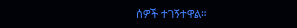ሰዎች ተገኝተዋል።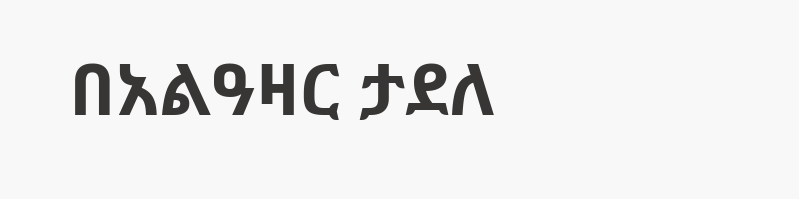በአልዓዛር ታደለ